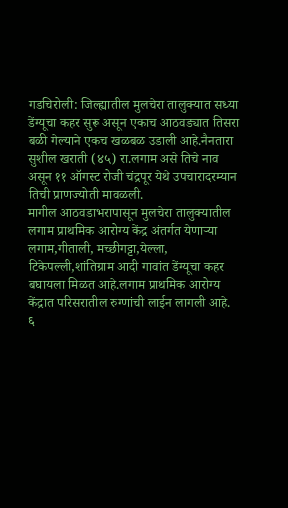गडचिरोली: जिल्ह्यातील मुलचेरा तालुक्यात सध्या डेंग्यूचा कहर सुरू असून एकाच आठवड्यात तिसरा बळी गेल्याने एकच खळबळ उडाली आहे.नैनतारा सुशील खराती (४५) रा.लगाम असे तिचे नाव असून ११ ऑगस्ट रोजी चंद्रपूर येथे उपचारादरम्यान तिची प्राणज्योती मावळली.
मागील आठवडाभरापासून मुलचेरा तालुक्यातील लगाम प्राथमिक आरोग्य केंद्र अंतर्गत येणाऱ्या लगाम,गीताली, मच्छीगट्टा,येल्ला, टिकेपल्ली,शांतिग्राम आदी गावांत डेंग्यूचा कहर बघायला मिळत आहे.लगाम प्राथमिक आरोग्य केंद्रात परिसरातील रुग्णांची लाईन लागली आहे.
६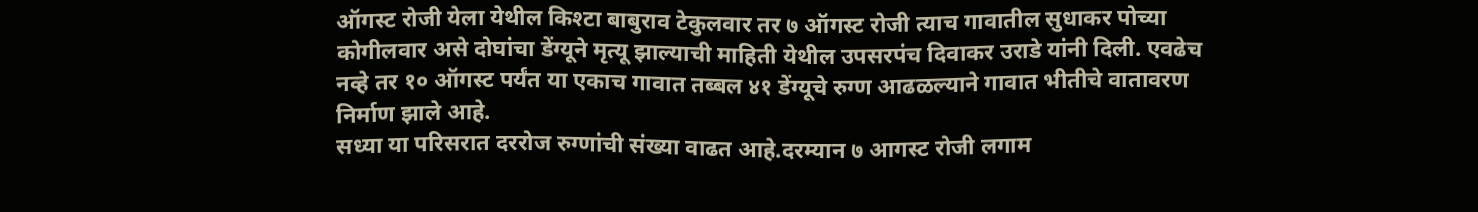ऑगस्ट रोजी येला येथील किश्टा बाबुराव टेकुलवार तर ७ ऑगस्ट रोजी त्याच गावातील सुधाकर पोच्या कोगीलवार असे दोघांचा डेंग्यूने मृत्यू झाल्याची माहिती येथील उपसरपंच दिवाकर उराडे यांनी दिली. एवढेच नव्हे तर १० ऑगस्ट पर्यंत या एकाच गावात तब्बल ४१ डेंग्यूचे रुग्ण आढळल्याने गावात भीतीचे वातावरण निर्माण झाले आहे.
सध्या या परिसरात दररोज रुग्णांची संख्या वाढत आहे.दरम्यान ७ आगस्ट रोजी लगाम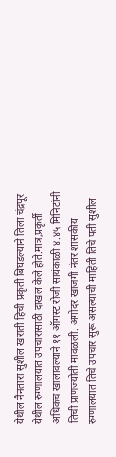येथील नैनतारा सुशील खराती हिची प्रकृती बिघडल्याने तिला चंद्रपूर येथील रुग्णालयात उपचारासाठी दाखल केले होते.मात्र,प्रकृर्ती अधिकच खालावल्याने ११ ऑगस्ट रोजी सायंकाळी ४.४५ मिनिटांनी तिची प्राणज्योती मावळली. अगोदर खाजगी नंतर शासकीय रुग्णालयात तिचे उपचार सुरू असल्याची माहिती तिचे पती सुशील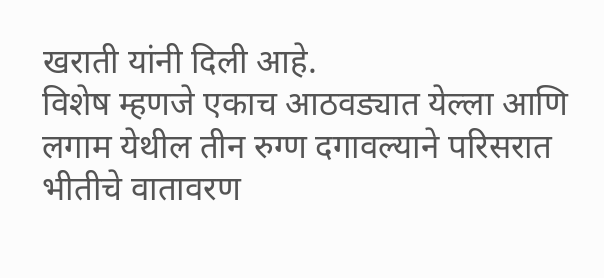खराती यांनी दिली आहे.
विशेष म्हणजे एकाच आठवड्यात येल्ला आणि लगाम येथील तीन रुग्ण दगावल्याने परिसरात भीतीचे वातावरण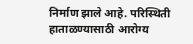निर्माण झाले आहे. परिस्थिती हाताळण्यासाठी आरोग्य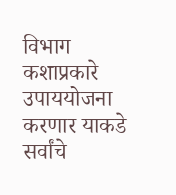विभाग कशाप्रकारे उपाययोजना करणार याकडे सर्वांचे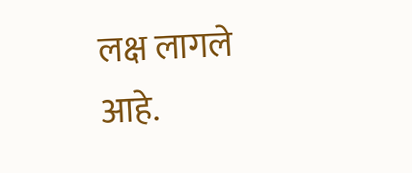लक्ष लागले आहे.